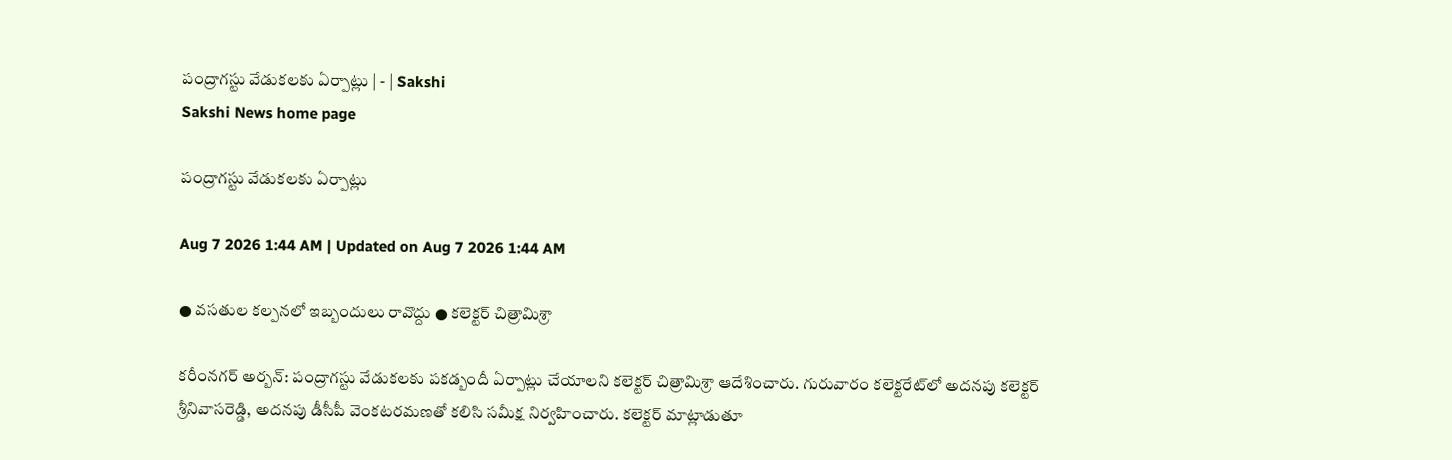పంద్రాగస్టు వేడుకలకు ఏర్పాట్లు | - | Sakshi
Sakshi News home page

పంద్రాగస్టు వేడుకలకు ఏర్పాట్లు

Aug 7 2026 1:44 AM | Updated on Aug 7 2026 1:44 AM

● వసతుల కల్పనలో ఇబ్బందులు రావొద్దు ● కలెక్టర్‌ చిత్రామిశ్రా

కరీంనగర్‌ అర్బన్‌: పంద్రాగస్టు వేడుకలకు పకడ్బందీ ఏర్పాట్లు చేయాలని కలెక్టర్‌ చిత్రామిశ్రా ఆదేశించారు. గురువారం కలెక్టరేట్‌లో అదనపు కలెక్టర్‌ శ్రీనివాసరెడ్డి, అదనపు డీసీపీ వెంకటరమణతో కలిసి సమీక్ష నిర్వహించారు. కలెక్టర్‌ మాట్లాడుతూ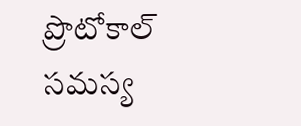ప్రొటోకాల్‌ సమస్య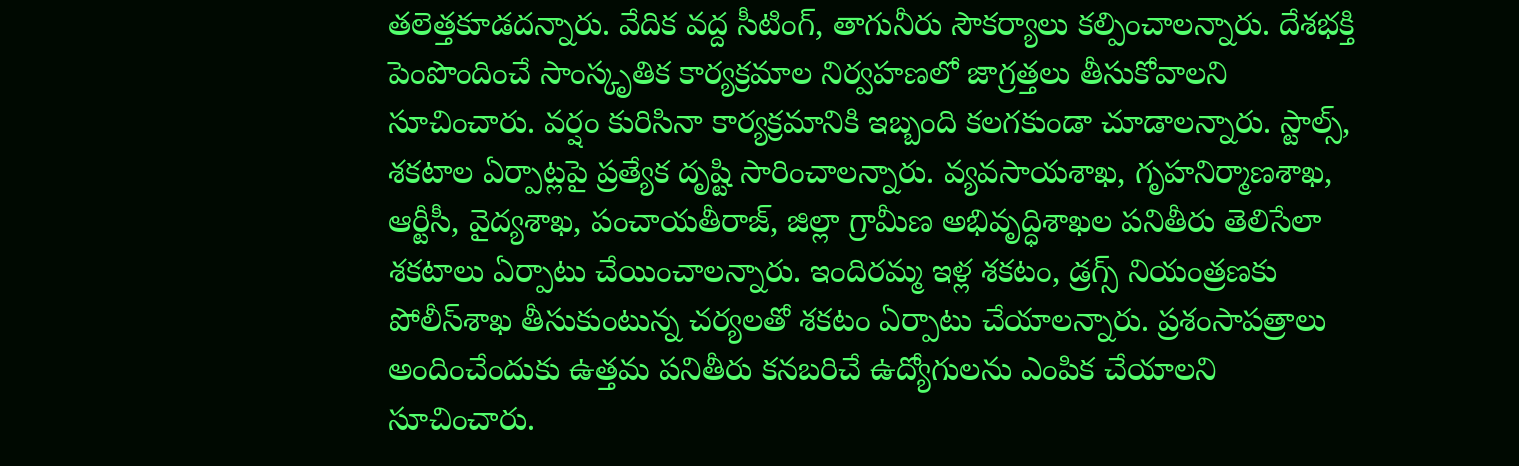తలెత్తకూడదన్నారు. వేదిక వద్ద సీటింగ్‌, తాగునీరు సౌకర్యాలు కల్పించాలన్నారు. దేశభక్తి పెంపొందించే సాంస్కృతిక కార్యక్రమాల నిర్వహణలో జాగ్రత్తలు తీసుకోవాలని సూచించారు. వర్షం కురిసినా కార్యక్రమానికి ఇబ్బంది కలగకుండా చూడాలన్నారు. స్టాల్స్‌, శకటాల ఏర్పాట్లపై ప్రత్యేక దృష్టి సారించాలన్నారు. వ్యవసాయశాఖ, గృహనిర్మాణశాఖ, ఆర్టీసీ, వైద్యశాఖ, పంచాయతీరాజ్‌, జిల్లా గ్రామీణ అభివృద్ధిశాఖల పనితీరు తెలిసేలా శకటాలు ఏర్పాటు చేయించాలన్నారు. ఇందిరమ్మ ఇళ్ల శకటం, డ్రగ్స్‌ నియంత్రణకు పోలీస్‌శాఖ తీసుకుంటున్న చర్యలతో శకటం ఏర్పాటు చేయాలన్నారు. ప్రశంసాపత్రాలు అందించేందుకు ఉత్తమ పనితీరు కనబరిచే ఉద్యోగులను ఎంపిక చేయాలని సూచించారు.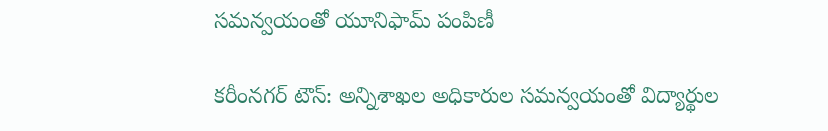సమన్వయంతో యూనిఫామ్‌ పంపిణీ

కరీంనగర్‌ టౌన్‌: అన్నిశాఖల అధికారుల సమన్వయంతో విద్యార్థుల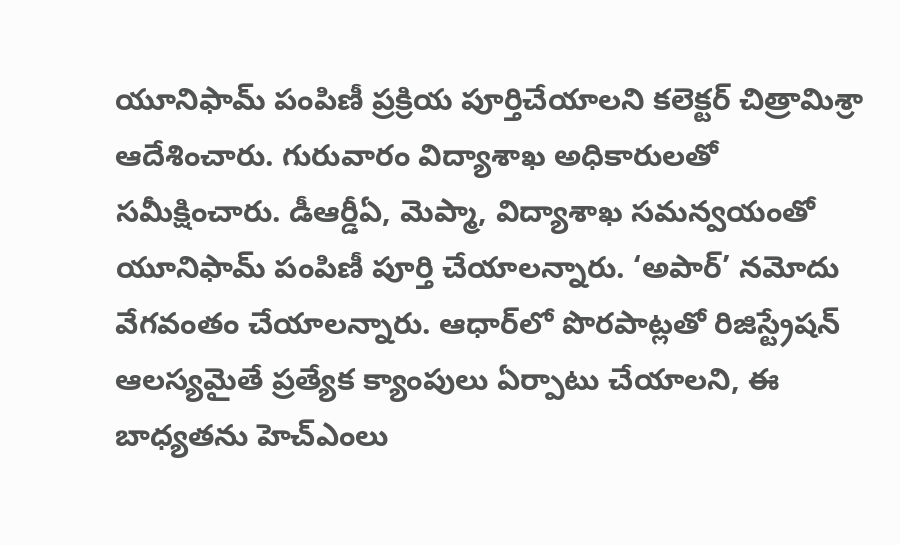యూనిఫామ్‌ పంపిణీ ప్రక్రియ పూర్తిచేయాలని కలెక్టర్‌ చిత్రామిశ్రా ఆదేశించారు. గురువారం విద్యాశాఖ అధికారులతో సమీక్షించారు. డీఆర్డీఏ, మెప్మా, విద్యాశాఖ సమన్వయంతో యూనిఫామ్‌ పంపిణీ పూర్తి చేయాలన్నారు. ‘అపార్‌’ నమోదు వేగవంతం చేయాలన్నారు. ఆధార్‌లో పొరపాట్లతో రిజిస్ట్రేషన్‌ ఆలస్యమైతే ప్రత్యేక క్యాంపులు ఏర్పాటు చేయాలని, ఈ బాధ్యతను హెచ్‌ఎంలు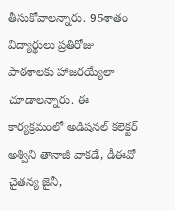తీసుకోవాలన్నారు. 95శాతం విద్యార్థులు ప్రతిరోజు పాఠశాలకు హాజరయ్యేలా చూడాలన్నారు. ఈ కార్యక్రమంలో అడిషనల్‌ కలెక్టర్‌ అశ్విని తానాజీ వాకడే, డీఈవో చైతన్య జైనీ,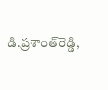డి.ప్రశాంత్‌రెడ్డి,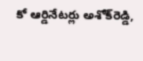కో ఆర్డినేటర్లు అశోక్‌రెడ్డి,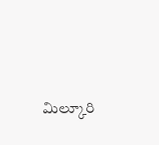మిల్కూరి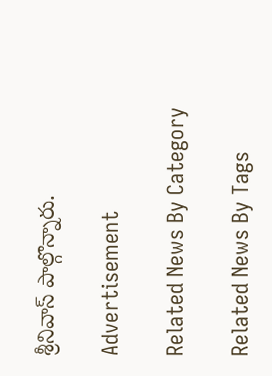శ్రీనివాస్‌ పాల్గొన్నారు.

Advertisement

Related News By Category

Related News By Tags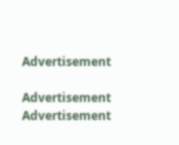Advertisement

Advertisement
Advertisement